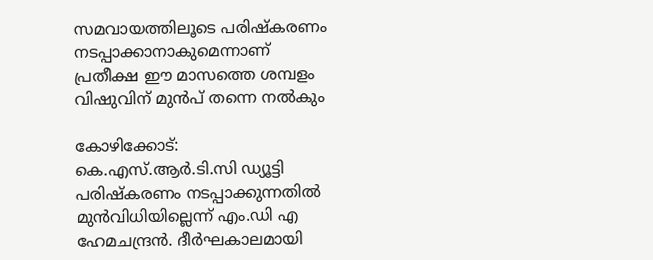സമവായത്തിലൂടെ പരിഷ്കരണം നടപ്പാക്കാനാകുമെന്നാണ് പ്രതീക്ഷ ഈ മാസത്തെ ശമ്പളം  വിഷുവിന് മുന്‍പ് തന്നെ നല്‍കും

കോഴിക്കോട്: കെ.എസ്.ആര്‍.ടി.സി ഡ്യൂട്ടി പരിഷ്കരണം നടപ്പാക്കുന്നതില്‍ മുന്‍വിധിയില്ലെന്ന് എം.ഡി എ ഹേമചന്ദ്രന്‍. ദീര്‍ഘകാലമായി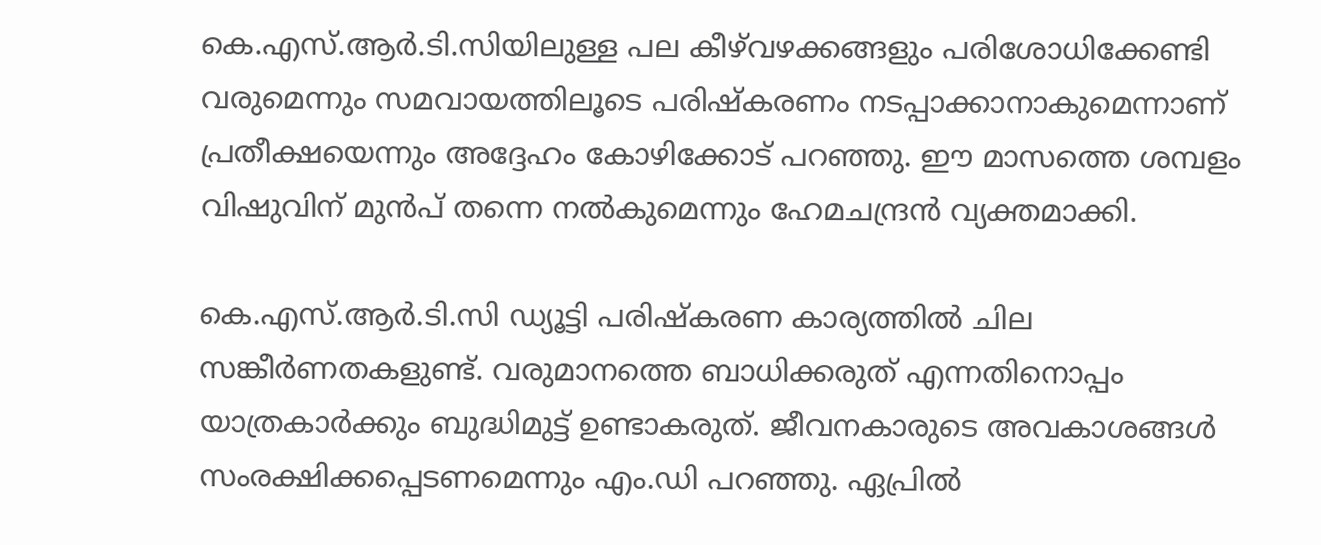കെ.എസ്.ആര്‍.ടി.സിയിലുള്ള പല കീഴ്‍വഴക്കങ്ങളും പരിശോധിക്കേണ്ടി വരുമെന്നും സമവായത്തിലൂടെ പരിഷ്കരണം നടപ്പാക്കാനാകുമെന്നാണ് പ്രതീക്ഷയെന്നും അദ്ദേഹം കോഴിക്കോട് പറഞ്ഞു. ഈ മാസത്തെ ശമ്പളം വിഷുവിന് മുന്‍പ് തന്നെ നല്‍കുമെന്നും ഹേമചന്ദ്രന്‍ വ്യക്തമാക്കി.

കെ.എസ്.ആര്‍.ടി.സി ഡ്യൂട്ടി പരിഷ്കരണ കാര്യത്തില്‍ ചില സങ്കീര്‍ണതകളുണ്ട്. വരുമാനത്തെ ബാധിക്കരുത് എന്നതിനൊപ്പം യാത്രകാര്‍ക്കും ബുദ്ധിമുട്ട് ഉണ്ടാകരുത്. ജീവനകാരുടെ അവകാശങ്ങള്‍ സംരക്ഷിക്കപ്പെടണമെന്നും എം.ഡി പറഞ്ഞു. ഏപ്രില്‍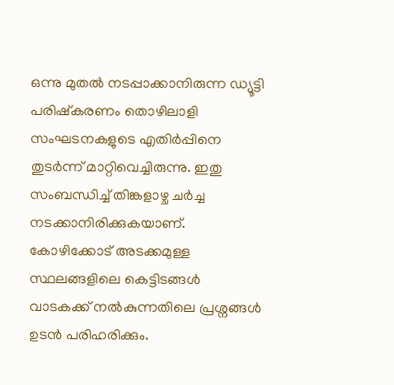ഒന്നു മുതല്‍ നടപ്പാക്കാനിരുന്ന ഡ്യൂട്ടി പരിഷ്കരണം തൊഴിലാളി സംഘടനകളുടെ എതിര്‍പ്പിനെ തുടര്‍ന്ന് മാറ്റിവെച്ചിരുന്നു. ഇതു സംബന്ധിച്ച് തിങ്കളാഴ്ച ചര്‍ച്ച നടക്കാനിരിക്കുകയാണ്. കോഴിക്കോട് അടക്കമുള്ള സ്ഥലങ്ങളിലെ കെട്ടിടങ്ങള്‍ വാടകക്ക് നല്‍കുന്നതിലെ പ്രശ്നങ്ങള്‍ ഉടന്‍ പരിഹരിക്കും.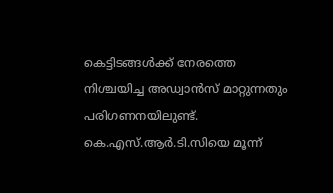കെട്ടിടങ്ങള്‍ക്ക് നേരത്തെ നിശ്ചയിച്ച അഡ്വാന്‍സ് മാറ്റുന്നതും പരിഗണനയിലുണ്ട്. കെ.എസ്.ആര്‍.ടി.സിയെ മൂന്ന്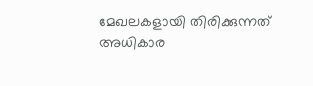മേഖലകളായി തിരിക്കുന്നത് അധികാര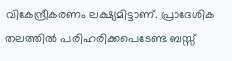വികേന്ദ്രീകരണം ലക്ഷ്യമിട്ടാണ്. പ്രാദേശിക തലത്തില്‍ പരിഹരിക്കപെടേണ്ട ബസ്സ്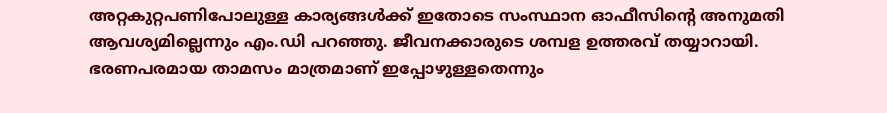അറ്റകുറ്റപണിപോലുള്ള കാര്യങ്ങള്‍ക്ക് ഇതോടെ സംസ്ഥാന ഓഫീസിന്റെ അനുമതി ആവശ്യമില്ലെന്നും എം.ഡി പറഞ്ഞു. ജീവനക്കാരുടെ ശമ്പള ഉത്തരവ് തയ്യാറായി. ഭരണപരമായ താമസം മാത്രമാണ് ഇപ്പോഴുള്ളതെന്നും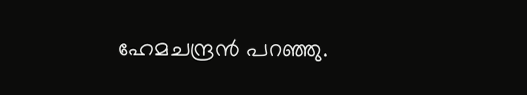ഹേമചന്ദ്രന്‍ പറഞ്ഞു.